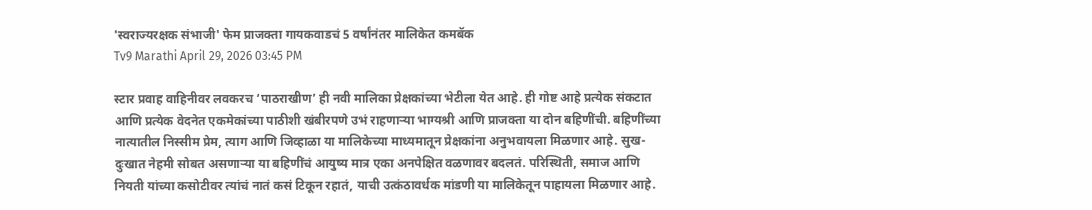'स्वराज्यरक्षक संभाजी' फेम प्राजक्ता गायकवाडचं 5 वर्षांनंतर मालिकेत कमबॅक
Tv9 Marathi April 29, 2026 03:45 PM

स्टार प्रवाह वाहिनीवर लवकरच ‘पाठराखीण’ ही नवी मालिका प्रेक्षकांच्या भेटीला येत आहे. ही गोष्ट आहे प्रत्येक संकटात आणि प्रत्येक वेदनेत एकमेकांच्या पाठीशी खंबीरपणे उभं राहणाऱ्या भाग्यश्री आणि प्राजक्ता या दोन बहिणींची. बहिणींच्या नात्यातील निस्सीम प्रेम, त्याग आणि जिव्हाळा या मालिकेच्या माध्यमातून प्रेक्षकांना अनुभवायला मिळणार आहे. सुख-दुःखात नेहमी सोबत असणाऱ्या या बहिणींचं आयुष्य मात्र एका अनपेक्षित वळणावर बदलतं. परिस्थिती, समाज आणि नियती यांच्या कसोटीवर त्यांचं नातं कसं टिकून रहातं, याची उत्कंठावर्धक मांडणी या मालिकेतून पाहायला मिळणार आहे.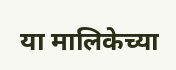या मालिकेच्या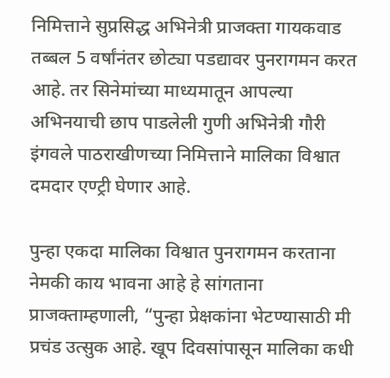निमित्ताने सुप्रसिद्ध अभिनेत्री प्राजक्ता गायकवाड तब्बल 5 वर्षांनंतर छोट्या पडद्यावर पुनरागमन करत आहे. तर सिनेमांच्या माध्यमातून आपल्या अभिनयाची छाप पाडलेली गुणी अभिनेत्री गौरी इंगवले पाठराखीणच्या निमित्ताने मालिका विश्वात दमदार एण्ट्री घेणार आहे.

पुन्हा एकदा मालिका विश्वात पुनरागमन करताना नेमकी काय भावना आहे हे सांगताना प्राजक्ताम्हणाली, “पुन्हा प्रेक्षकांना भेटण्यासाठी मी प्रचंड उत्सुक आहे. खूप दिवसांपासून मालिका कधी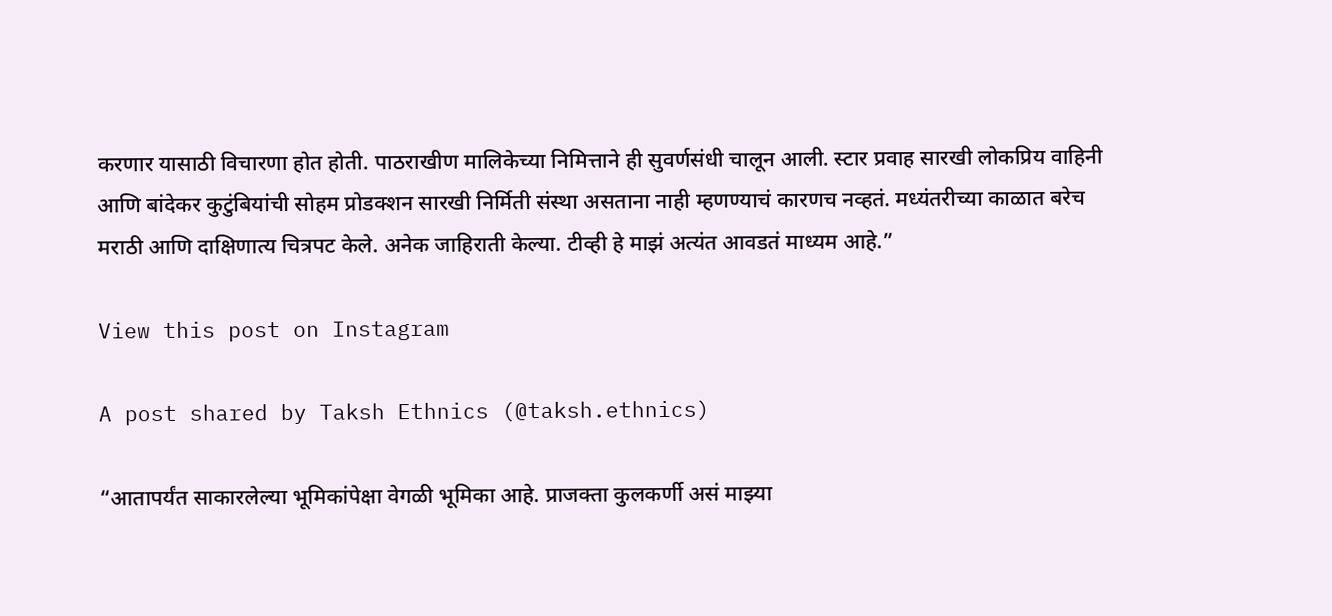करणार यासाठी विचारणा होत होती. पाठराखीण मालिकेच्या निमित्ताने ही सुवर्णसंधी चालून आली. स्टार प्रवाह सारखी लोकप्रिय वाहिनी आणि बांदेकर कुटुंबियांची सोहम प्रोडक्शन सारखी निर्मिती संस्था असताना नाही म्हणण्याचं कारणच नव्हतं. मध्यंतरीच्या काळात बरेच मराठी आणि दाक्षिणात्य चित्रपट केले. अनेक जाहिराती केल्या. टीव्ही हे माझं अत्यंत आवडतं माध्यम आहे.”

View this post on Instagram

A post shared by Taksh Ethnics (@taksh.ethnics)

“आतापर्यंत साकारलेल्या भूमिकांपेक्षा वेगळी भूमिका आहे. प्राजक्ता कुलकर्णी असं माझ्या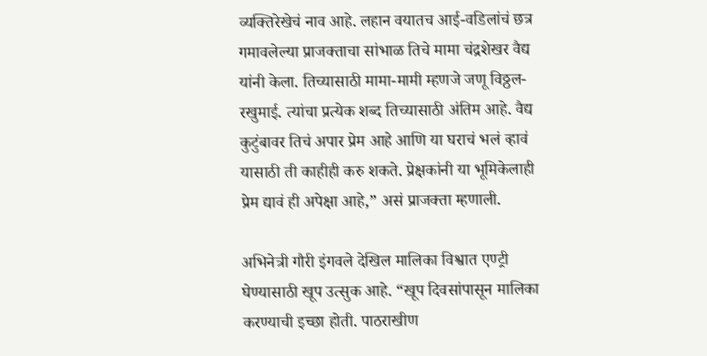व्यक्तिरेखेचं नाव आहे. लहान वयातच आई-वडिलांचं छत्र गमावलेल्या प्राजक्ताचा सांभाळ तिचे मामा चंद्रशेखर वैद्य यांनी केला. तिच्यासाठी मामा-मामी म्हणजे जणू विठ्ठल-रखुमाई. त्यांचा प्रत्येक शब्द तिच्यासाठी अंतिम आहे. वैद्य कुटुंबावर तिचं अपार प्रेम आहे आणि या घराचं भलं व्हावं यासाठी ती काहीही करु शकते. प्रेक्षकांनी या भूमिकेलाही प्रेम द्यावं ही अपेक्षा आहे,” असं प्राजक्ता म्हणाली.

अभिनेत्री गौरी इंगवले देखिल मालिका विश्वात एण्ट्री घेण्यासाठी खूप उत्सुक आहे. “खूप दिवसांपासून मालिका करण्याची इच्छा होती. पाठराखीण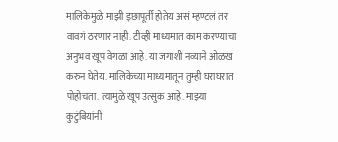मालिकेमुळे माझी इछापूर्ती होतेय असं म्हण्टलं तर वावगं ठरणार नाही. टीव्ही माध्यमात काम करण्याचा अनुभव खूप वेगळा आहे. या जगाशी नव्याने ओळख करुन घेतेय. मालिकेच्या माध्यमातून तुम्ही घराघरात पोहोचता. त्यामुळे खूप उत्सुक आहे. माझ्या कुटुंबियांनी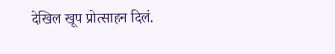देखिल खूप प्रोत्साहन दिलं.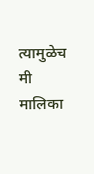त्यामुळेच मी मालिका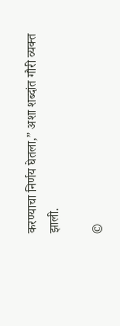करण्याचा निर्णय घेतला,” अशा शब्दांत गौरी व्यक्त झाली.

©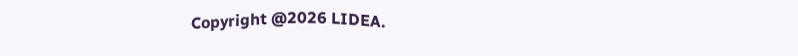Copyright @2026 LIDEA.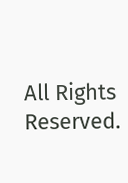All Rights Reserved.